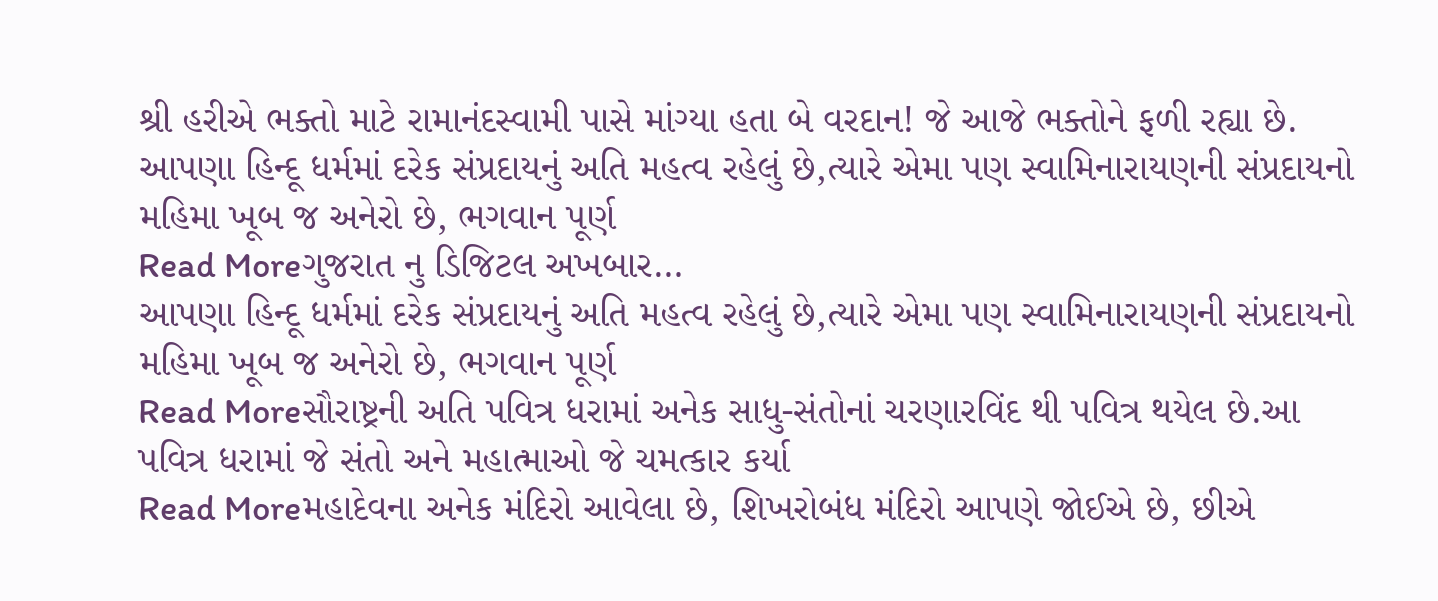શ્રી હરીએ ભક્તો માટે રામાનંદસ્વામી પાસે માંગ્યા હતા બે વરદાન! જે આજે ભક્તોને ફળી રહ્યા છે.
આપણા હિન્દૂ ધર્મમાં દરેક સંપ્રદાયનું અતિ મહત્વ રહેલું છે,ત્યારે એમા પણ સ્વામિનારાયણની સંપ્રદાયનો મહિમા ખૂબ જ અનેરો છે, ભગવાન પૂર્ણ
Read Moreગુજરાત નુ ડિજિટલ અખબાર…
આપણા હિન્દૂ ધર્મમાં દરેક સંપ્રદાયનું અતિ મહત્વ રહેલું છે,ત્યારે એમા પણ સ્વામિનારાયણની સંપ્રદાયનો મહિમા ખૂબ જ અનેરો છે, ભગવાન પૂર્ણ
Read Moreસૌરાષ્ટ્રની અતિ પવિત્ર ધરામાં અનેક સાધુ-સંતોનાં ચરણારવિંદ થી પવિત્ર થયેલ છે.આ પવિત્ર ધરામાં જે સંતો અને મહાત્માઓ જે ચમત્કાર કર્યા
Read Moreમહાદેવના અનેક મંદિરો આવેલા છે, શિખરોબંધ મંદિરો આપણે જોઈએ છે, છીએ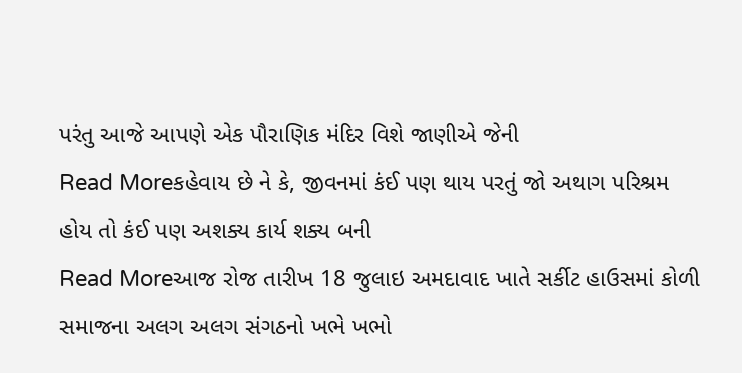પરંતુ આજે આપણે એક પૌરાણિક મંદિર વિશે જાણીએ જેની
Read Moreકહેવાય છે ને કે, જીવનમાં કંઈ પણ થાય પરતું જો અથાગ પરિશ્રમ હોય તો કંઈ પણ અશક્ય કાર્ય શક્ય બની
Read Moreઆજ રોજ તારીખ 18 જુલાઇ અમદાવાદ ખાતે સર્કીટ હાઉસમાં કોળી સમાજના અલગ અલગ સંગઠનો ખભે ખભો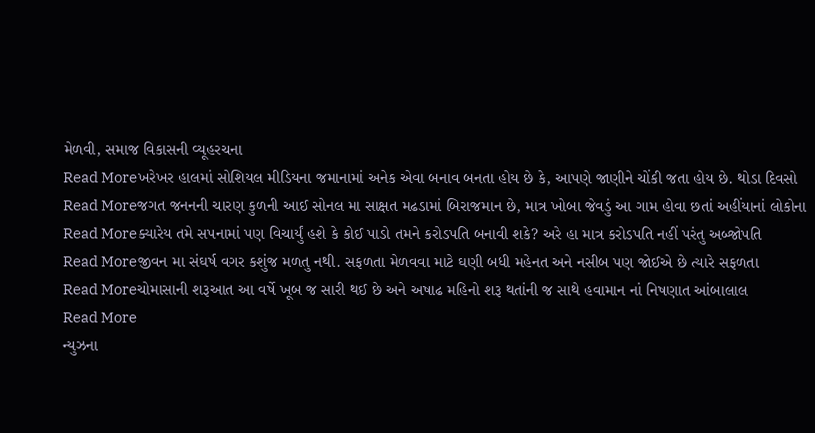મેળવી, સમાજ વિકાસની વ્યૂહરચના
Read Moreખરેખર હાલમાં સોશિયલ મીડિયના જમાનામાં અનેક એવા બનાવ બનતા હોય છે કે, આપણે જાણીને ચોંકી જતા હોય છે. થોડા દિવસો
Read Moreજગત જનનની ચારણ કુળની આઈ સોનલ મા સાક્ષત મઢડામાં બિરાજમાન છે, માત્ર ખોબા જેવડું આ ગામ હોવા છતાં અહીંયાનાં લોકોના
Read Moreક્યારેય તમે સપનામાં પણ વિચાર્યું હશે કે કોઈ પાડો તમને કરોડપતિ બનાવી શકે? અરે હા માત્ર કરોડપતિ નહીં પરંતુ અબ્જોપતિ
Read Moreજીવન મા સંઘર્ષ વગર કશુંજ મળતુ નથી. સફળતા મેળવવા માટે ઘણી બધી મહેનત અને નસીબ પણ જોઈએ છે ત્યારે સફળતા
Read Moreચોમાસાની શરૂઆત આ વર્ષે ખૂબ જ સારી થઈ છે અને અષાઢ મહિનો શરૂ થતાંની જ સાથે હવામાન નાં નિષણાત આંબાલાલ
Read More
ન્યુઝના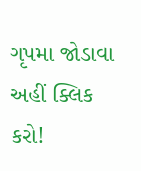ગૃપમા જોડાવા અહીં ક્લિક કરો!